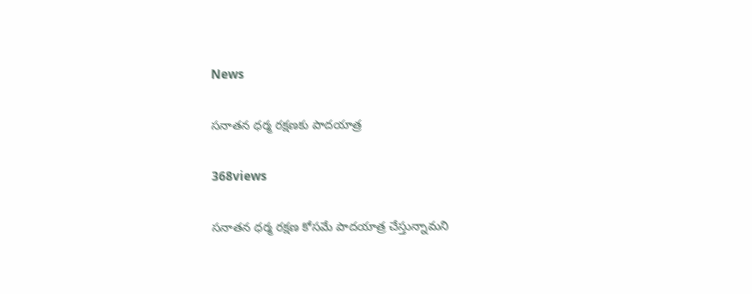News

సనాతన ధర్మ రక్షణకు పాదయాత్ర

368views

సనాతన ధర్మ రక్షణ కోసమే పాదయాత్ర చేస్తున్నామని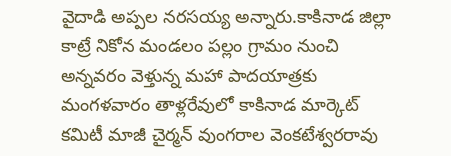వైదాడి అప్పల నరసయ్య అన్నారు.కాకినాడ జిల్లా కాట్రే నికోన మండలం పల్లం గ్రామం నుంచి అన్నవరం వెళ్తున్న మహా పాదయాత్రకు మంగళవారం తాళ్లరేవులో కాకినాడ మార్కెట్ కమిటీ మాజీ చైర్మన్ వుంగరాల వెంకటేశ్వరరావు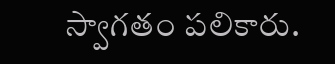స్వాగతం పలికారు.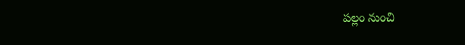పల్లం నుంచి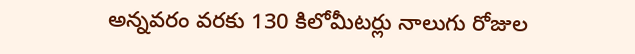అన్నవరం వరకు 130 కిలోమీటర్లు నాలుగు రోజుల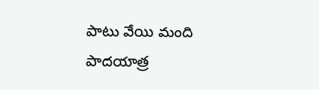పాటు వేయి మంది పాదయాత్ర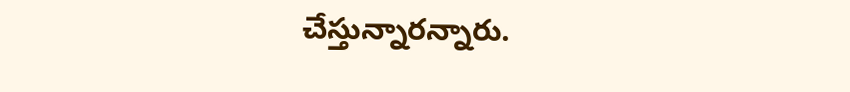చేస్తున్నారన్నారు.